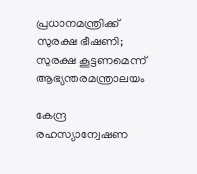പ്രധാനമന്ത്രിക്ക് സുരക്ഷ ഭീഷണി; സുരക്ഷ കൂട്ടണമെന്ന് ആഭ്യന്തരമന്ത്രാലയം

കേന്ദ്ര രഹസ്യാന്വേഷണ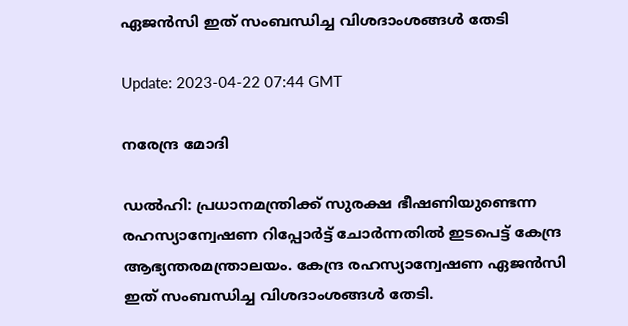ഏജൻസി ഇത് സംബന്ധിച്ച വിശദാംശങ്ങൾ തേടി

Update: 2023-04-22 07:44 GMT

നരേന്ദ്ര മോദി

ഡല്‍ഹി: പ്രധാനമന്ത്രിക്ക് സുരക്ഷ ഭീഷണിയുണ്ടെന്ന രഹസ്യാന്വേഷണ റിപ്പോര്‍ട്ട് ചോര്‍ന്നതില്‍ ഇടപെട്ട് കേന്ദ്ര ആഭ്യന്തരമന്ത്രാലയം. കേന്ദ്ര രഹസ്യാന്വേഷണ ഏജൻസി ഇത് സംബന്ധിച്ച വിശദാംശങ്ങൾ തേടി.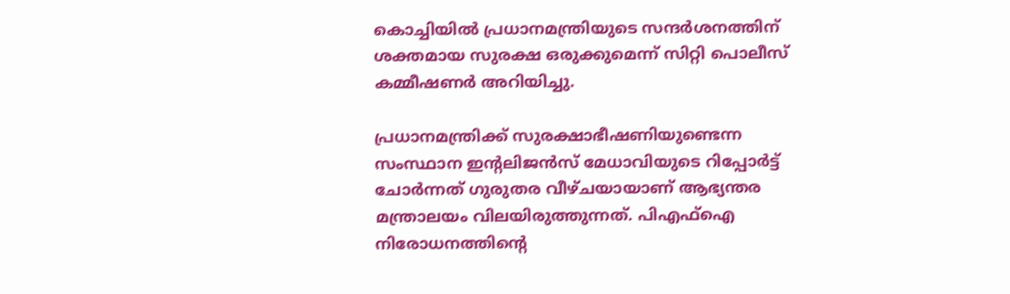കൊച്ചിയില്‍ പ്രധാനമന്ത്രിയുടെ സന്ദര്‍ശനത്തിന് ശക്തമായ സുരക്ഷ ഒരുക്കുമെന്ന് സിറ്റി പൊലീസ് കമ്മീഷണര്‍ അറിയിച്ചു.

പ്രധാനമന്ത്രിക്ക് സുരക്ഷാഭീഷണിയുണ്ടെന്ന സംസ്ഥാന ഇന്‍റലിജന്‍സ് മേധാവിയുടെ റിപ്പോര്‍ട്ട് ചോര്‍ന്നത് ഗുരുതര വീഴ്ചയായാണ് ആഭ്യന്തര മന്ത്രാലയം വിലയിരുത്തുന്നത്. പിഎഫ്ഐ നിരോധനത്തിന്‍റെ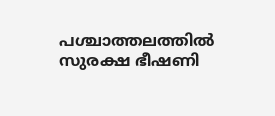പശ്ചാത്തലത്തിൽ സുരക്ഷ ഭീഷണി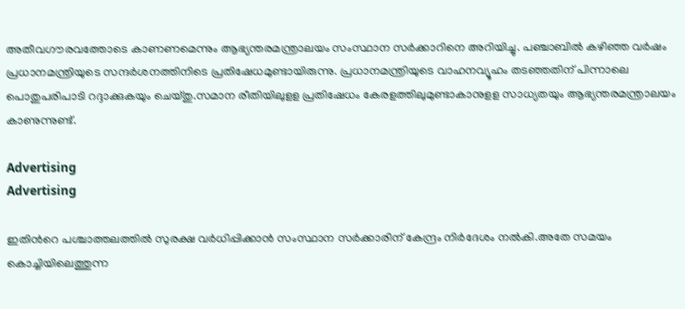അതീവഗൗരവത്തോടെ കാണണമെന്നും ആഭ്യന്തരമന്ത്രാലയം സംസ്ഥാന സര്‍ക്കാറിനെ അറിയിച്ചു. പഞ്ചാബിൽ കഴിഞ്ഞ വർഷം പ്രധാനമന്ത്രിയുടെ സന്ദര്‍ശനത്തിനിടെ പ്രതിഷേധമുണ്ടായിരുന്നു. പ്രധാനമന്ത്രിയുടെ വാഹനവ്യൂഹം തടഞ്ഞതിന് പിന്നാലെ പൊതുപരിപാടി റദ്ദാക്കുകയും ചെയ്തു.സമാന രീതിയിലുളള പ്രതിഷേധം കേരളത്തിലുമുണ്ടാകാനുളള സാധ്യതയും ആഭ്യന്തരമന്ത്രാലയം കാണുന്നുണ്ട്.

Advertising
Advertising

ഇതിന്‍റെ പശ്ചാത്തലത്തില്‍ സുരക്ഷ വർധിപ്പിക്കാൻ സംസ്ഥാന സർക്കാരിന് കേന്ദ്രം നിർദേശം നൽകി.അതേ സമയം കൊച്ചിയിലെത്തുന്ന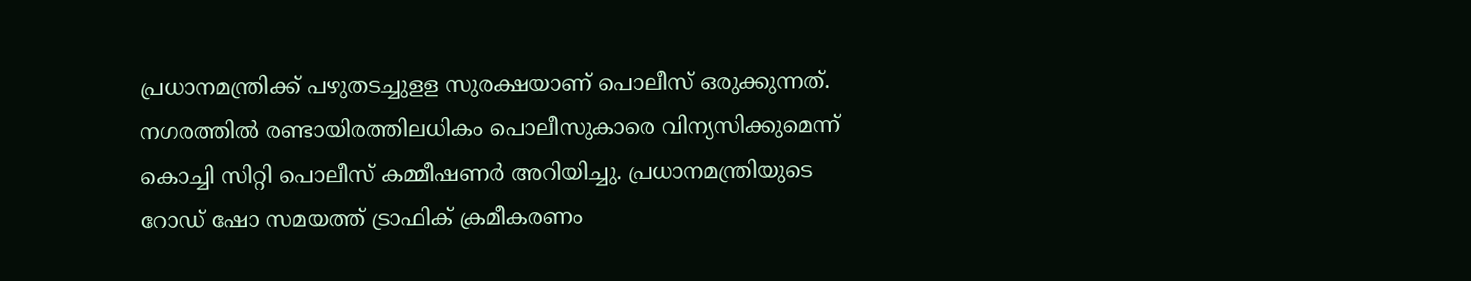പ്രധാനമന്ത്രിക്ക് പഴുതടച്ചുളള സുരക്ഷയാണ് പൊലീസ് ഒരുക്കുന്നത്. നഗരത്തില്‍ രണ്ടായിരത്തിലധികം പൊലീസുകാരെ വിന്യസിക്കുമെന്ന് കൊച്ചി സിറ്റി പൊലീസ് കമ്മീഷണര്‍ അറിയിച്ചു. പ്രധാനമന്ത്രിയുടെ റോഡ് ഷോ സമയത്ത് ട്രാഫിക് ക്രമീകരണം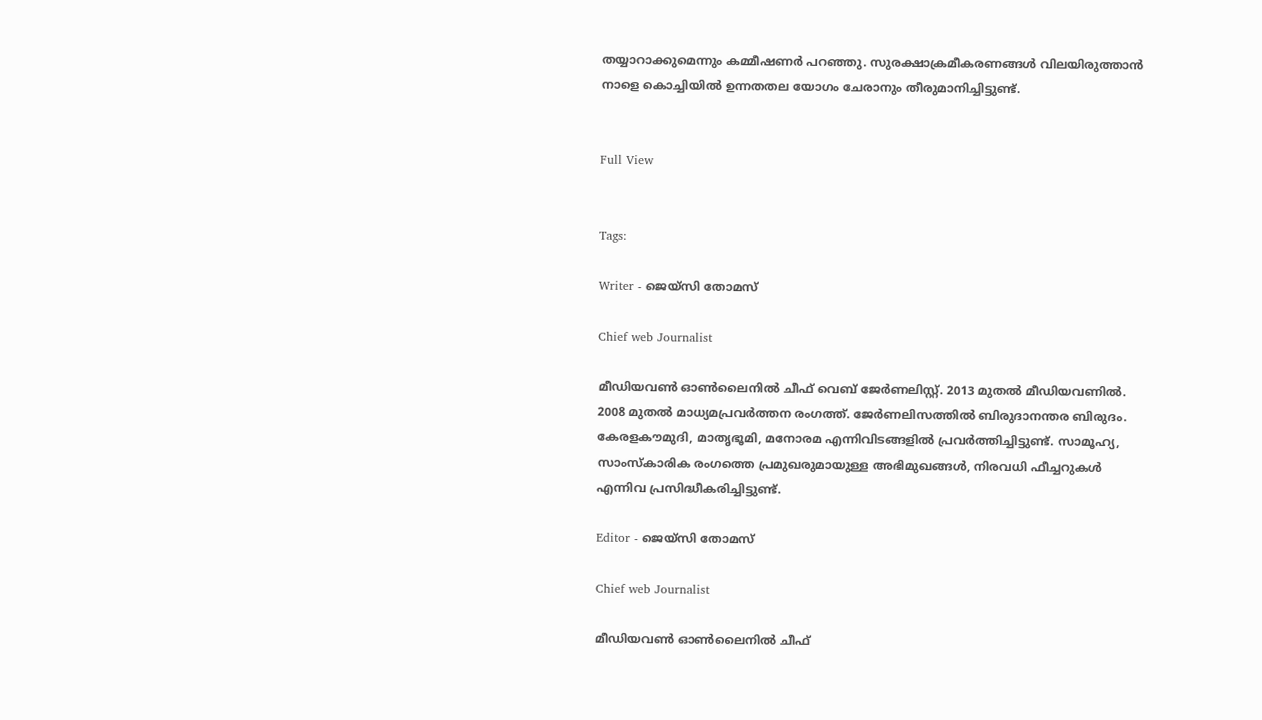തയ്യാറാക്കുമെന്നും കമ്മീഷണര്‍ പറഞ്ഞു. സുരക്ഷാക്രമീകരണങ്ങള്‍ വിലയിരുത്താന്‍ നാളെ കൊച്ചിയില്‍ ഉന്നതതല യോഗം ചേരാനും തീരുമാനിച്ചിട്ടുണ്ട്.


Full View


Tags:

Writer - ജെയ്സി തോമസ്

Chief web Journalist

മീഡിയവൺ ഓൺലൈനിൽ ചീഫ് വെബ് ജേർണലിസ്റ്റ്. 2013 മുതൽ മീഡിയവണിൽ. 2008 മുതൽ മാധ്യമപ്രവർത്തന രംഗത്ത്. ജേർണലിസത്തിൽ ബിരുദാനന്തര ബിരുദം. കേരളകൗമുദി, മാതൃഭൂമി, മനോരമ എന്നിവിടങ്ങളിൽ പ്രവർത്തിച്ചിട്ടുണ്ട്. സാമൂഹ്യ, സാംസ്‌കാരിക രംഗത്തെ പ്രമുഖരുമായുള്ള അഭിമുഖങ്ങൾ, നിരവധി ഫീച്ചറുകൾ എന്നിവ പ്രസിദ്ധീകരിച്ചിട്ടുണ്ട്.

Editor - ജെയ്സി തോമസ്

Chief web Journalist

മീഡിയവൺ ഓൺലൈനിൽ ചീഫ്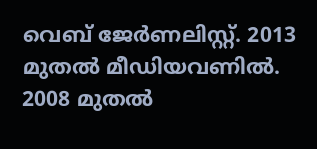വെബ് ജേർണലിസ്റ്റ്. 2013 മുതൽ മീഡിയവണിൽ. 2008 മുതൽ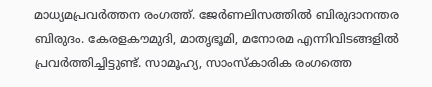മാധ്യമപ്രവർത്തന രംഗത്ത്. ജേർണലിസത്തിൽ ബിരുദാനന്തര ബിരുദം. കേരളകൗമുദി, മാതൃഭൂമി, മനോരമ എന്നിവിടങ്ങളിൽ പ്രവർത്തിച്ചിട്ടുണ്ട്. സാമൂഹ്യ, സാംസ്‌കാരിക രംഗത്തെ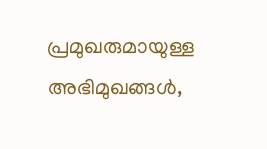പ്രമുഖരുമായുള്ള അഭിമുഖങ്ങൾ,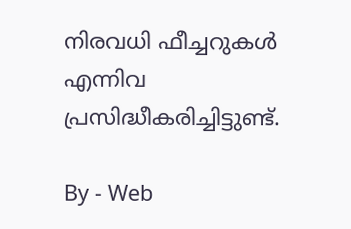നിരവധി ഫീച്ചറുകൾ എന്നിവ പ്രസിദ്ധീകരിച്ചിട്ടുണ്ട്.

By - Web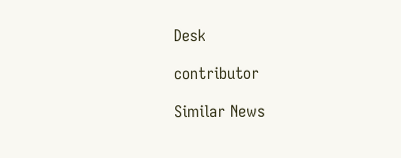Desk

contributor

Similar News